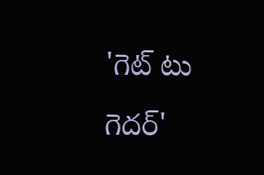'గెట్ టు గెదర్'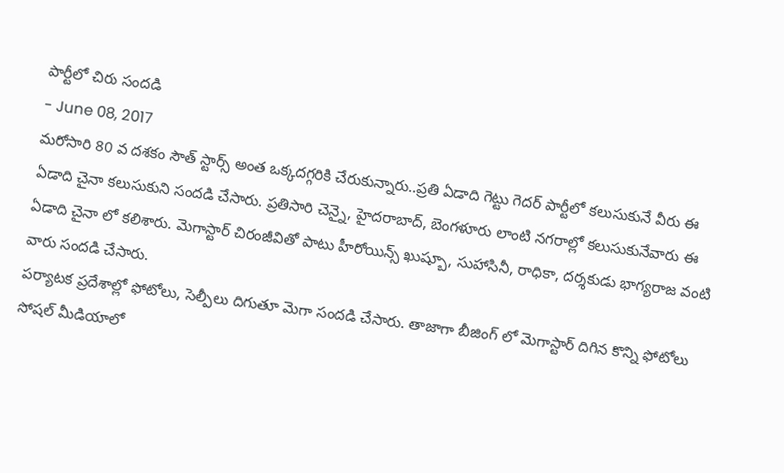పార్టీలో చిరు సందడి
- June 08, 2017
మరోసారి 80 వ దశకం సౌత్ స్టార్స్ అంత ఒక్కదగ్గరికి చేరుకున్నారు..ప్రతి ఏడాది గెట్టు గెదర్ పార్టీలో కలుసుకునే వీరు ఈ ఏడాది చైనా కలుసుకుని సందడి చేసారు. ప్రతిసారి చెన్నై, హైదరాబాద్, బెంగళూరు లాంటి నగరాల్లో కలుసుకునేవారు ఈ ఏడాది చైనా లో కలిశారు. మెగాస్టార్ చిరంజీవితో పాటు హీరోయిన్స్ ఖుష్బూ, సుహాసినీ, రాధికా, దర్శకుడు భాగ్యరాజ వంటి వారు సందడి చేసారు.
పర్యాటక ప్రదేశాల్లో ఫోటోలు, సెల్పీలు దిగుతూ మెగా సందడి చేసారు. తాజాగా బీజింగ్ లో మెగాస్టార్ దిగిన కొన్ని ఫోటోలు సోషల్ మీడియాలో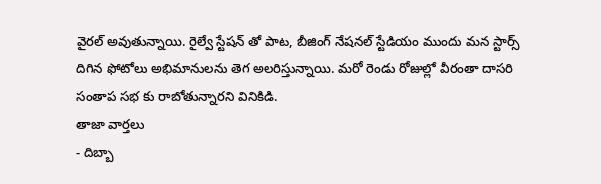వైరల్ అవుతున్నాయి. రైల్వే స్టేషన్ తో పాట, బీజింగ్ నేషనల్ స్టేడియం ముందు మన స్టార్స్ దిగిన ఫోటోలు అభిమానులను తెగ అలరిస్తున్నాయి. మరో రెండు రోజుల్లో వీరంతా దాసరి సంతాప సభ కు రాబోతున్నారని వినికిడి.
తాజా వార్తలు
- దిబ్బా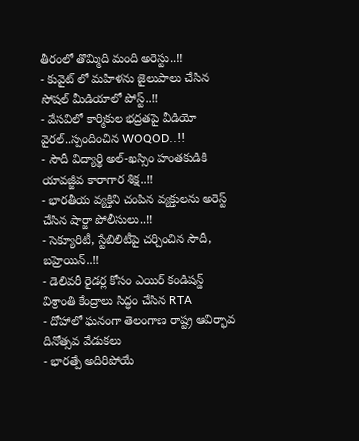తీరంలో తొమ్మిది మంది అరెస్టు..!!
- కువైట్ లో మహిళను జైలుపాలు చేసిన సోషల్ మీడియాలో పోస్ట్..!!
- వేసవిలో కార్మికుల భద్రతపై వీడియో వైరల్..స్పందించిన WOQOD..!!
- సౌదీ విద్యార్థి అల్-ఖస్సిం హంతకుడికి యావజ్జీవ కారాగార శిక్ష..!!
- భారతీయ వ్యక్తిని చంపిన వ్యక్తులను అరెస్ట్ చేసిన షార్జా పోలీసులు..!!
- సెక్యూరిటీ, స్టేబిలిటీపై చర్చించిన సౌదీ, బహ్రెయిన్..!!
- డెలివరీ రైడర్ల కోసం ఎయిర్ కండిషన్డ్ విశ్రాంతి కేంద్రాలు సిద్ధం చేసిన RTA
- దోహాలో ఘనంగా తెలంగాణ రాష్ట్ర ఆవిర్భావ దినోత్సవ వేడుకలు
- భారత్పే అదిరిపోయే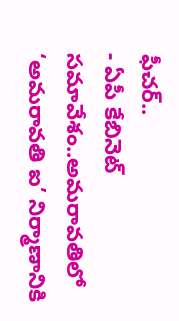ఫీచర్..
- ఏపీ కేబినెట్ సమావేశం..అమరావతిలో ‘అమరావతి ఐ’ నిర్మాణానికి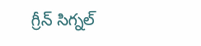గ్రీన్ సిగ్నల్